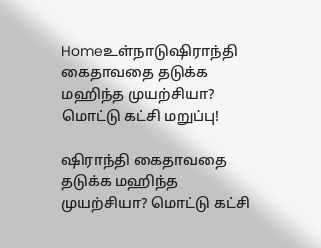Homeஉள்நாடுஷிராந்தி கைதாவதை தடுக்க மஹிந்த முயற்சியா? மொட்டு கட்சி மறுப்பு!

ஷிராந்தி கைதாவதை தடுக்க மஹிந்த முயற்சியா? மொட்டு கட்சி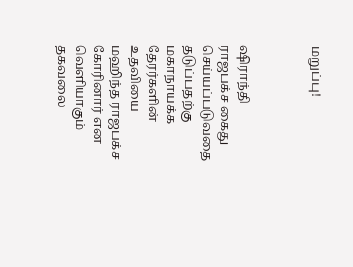மறுப்பு!



ஷிராந்தி ராஜபக்ச கைது செய்யப்படுவதை தடுப்பதற்கு மகாநாயக்க தேரர்களின் உதவியை மஹிந்த ராஜபக்ச கோரினார் என வெளியாகும் தகவலை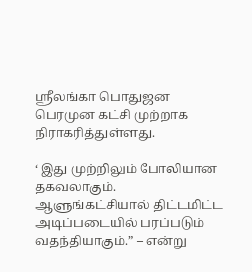ஸ்ரீலங்கா பொதுஜன பெரமுன கட்சி முற்றாக நிராகரித்துள்ளது.

‘ இது முற்றிலும் போலியான தகவலாகும். ஆளுங்கட்சியால் திட்டமிட்ட அடிப்படையில் பரப்படும் வதந்தியாகும்.” – என்று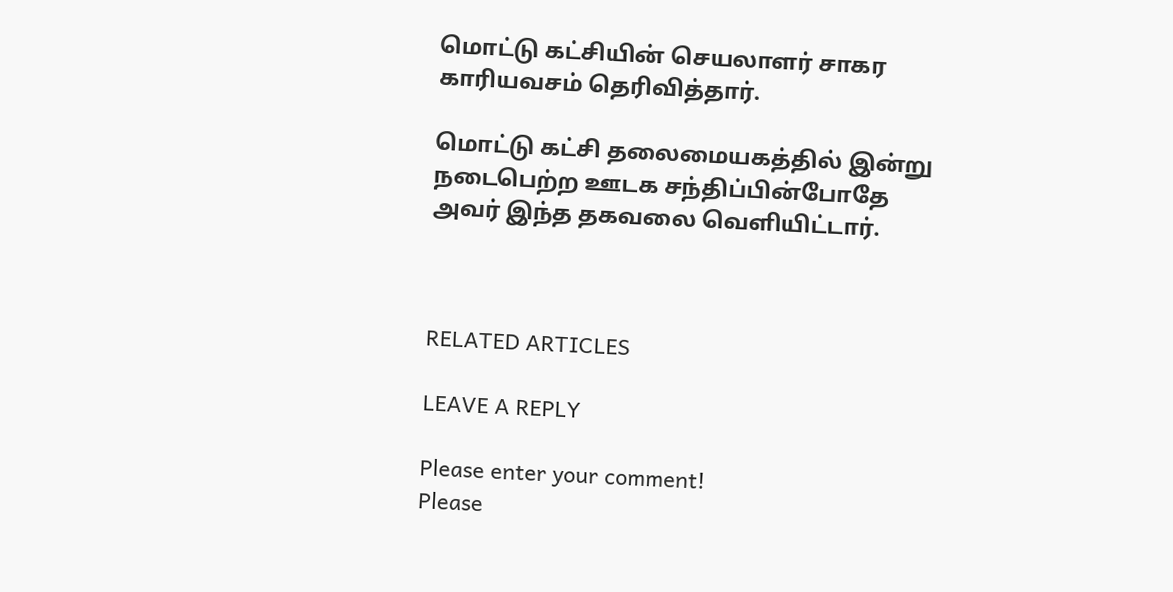மொட்டு கட்சியின் செயலாளர் சாகர காரியவசம் தெரிவித்தார்.

மொட்டு கட்சி தலைமையகத்தில் இன்று நடைபெற்ற ஊடக சந்திப்பின்போதே அவர் இந்த தகவலை வெளியிட்டார்.



RELATED ARTICLES

LEAVE A REPLY

Please enter your comment!
Please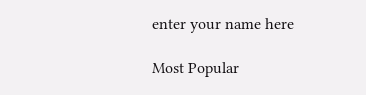enter your name here

Most Popular